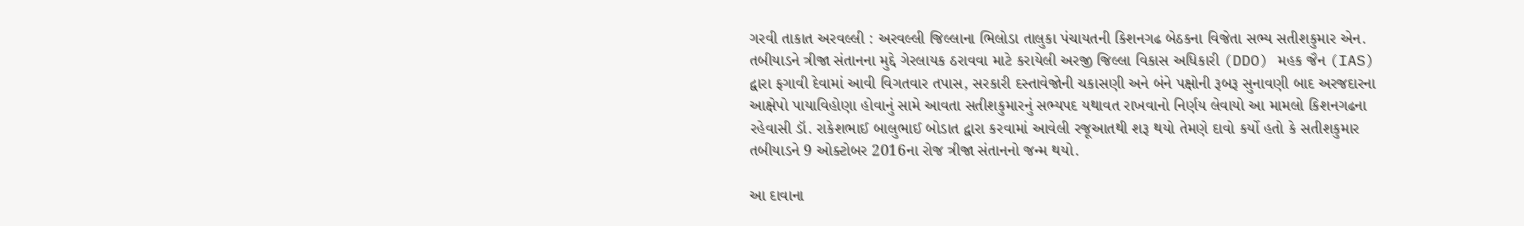ગરવી તાકાત અરવલ્લી : અરવલ્લી જિલ્લાના ભિલોડા તાલુકા પંચાયતની કિશનગઢ બેઠકના વિજેતા સભ્ય સતીશકુમાર એન. તબીયાડને ત્રીજા સંતાનના મુદ્દે ગેરલાયક ઠરાવવા માટે કરાયેલી અરજી જિલ્લા વિકાસ અધિકારી (DDO) મહક જૈન (IAS) દ્વારા ફગાવી દેવામાં આવી વિગતવાર તપાસ, સરકારી દસ્તાવેજોની ચકાસણી અને બંને પક્ષોની રૂબરૂ સુનાવણી બાદ અરજદારના આક્ષેપો પાયાવિહોણા હોવાનું સામે આવતા સતીશકુમારનું સભ્યપદ યથાવત રાખવાનો નિર્ણય લેવાયો આ મામલો કિશનગઢના રહેવાસી ડૉ. રાકેશભાઈ બાલુભાઈ બોડાત દ્વારા કરવામાં આવેલી રજૂઆતથી શરૂ થયો તેમણે દાવો કર્યો હતો કે સતીશકુમાર તબીયાડને 9 ઓક્ટોબર 2016ના રોજ ત્રીજા સંતાનનો જન્મ થયો.

આ દાવાના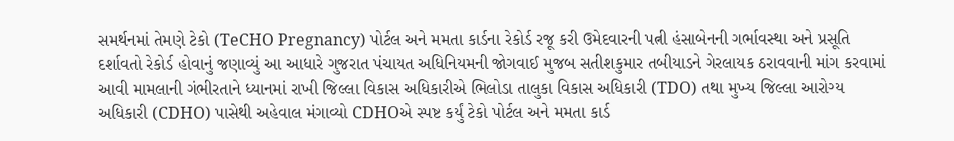સમર્થનમાં તેમણે ટેકો (TeCHO Pregnancy) પોર્ટલ અને મમતા કાર્ડના રેકોર્ડ રજૂ કરી ઉમેદવારની પત્ની હંસાબેનની ગર્ભાવસ્થા અને પ્રસૂતિ દર્શાવતો રેકોર્ડ હોવાનું જણાવ્યું આ આધારે ગુજરાત પંચાયત અધિનિયમની જોગવાઈ મુજબ સતીશકુમાર તબીયાડને ગેરલાયક ઠરાવવાની માંગ કરવામાં આવી મામલાની ગંભીરતાને ધ્યાનમાં રાખી જિલ્લા વિકાસ અધિકારીએ ભિલોડા તાલુકા વિકાસ અધિકારી (TDO) તથા મુખ્ય જિલ્લા આરોગ્ય અધિકારી (CDHO) પાસેથી અહેવાલ મંગાવ્યો CDHOએ સ્પષ્ટ કર્યું ટેકો પોર્ટલ અને મમતા કાર્ડ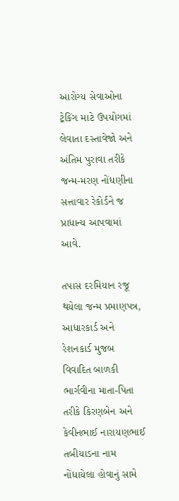આરોગ્ય સેવાઓના ટ્રેકિંગ માટે ઉપયોગમાં લેવાતા દસ્તાવેજો અને અંતિમ પુરાવા તરીકે જન્મ-મરણ નોંધણીના સત્તાવાર રેકોર્ડને જ પ્રાધાન્ય આપવામાં આવે.

તપાસ દરમિયાન રજૂ થયેલા જન્મ પ્રમાણપત્ર, આધારકાર્ડ અને રેશનકાર્ડ મુજબ વિવાદિત બાળકી ભાર્ગવીના માતા-પિતા તરીકે કિરણબેન અને કેવીનભાઈ નારાયણભાઈ તબીયાડના નામ નોંધાયેલા હોવાનું સામે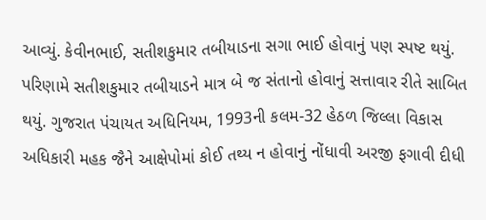આવ્યું. કેવીનભાઈ, સતીશકુમાર તબીયાડના સગા ભાઈ હોવાનું પણ સ્પષ્ટ થયું. પરિણામે સતીશકુમાર તબીયાડને માત્ર બે જ સંતાનો હોવાનું સત્તાવાર રીતે સાબિત થયું. ગુજરાત પંચાયત અધિનિયમ, 1993ની કલમ-32 હેઠળ જિલ્લા વિકાસ અધિકારી મહક જૈને આક્ષેપોમાં કોઈ તથ્ય ન હોવાનું નોંધાવી અરજી ફગાવી દીધી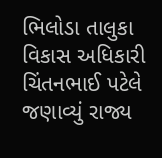ભિલોડા તાલુકા વિકાસ અધિકારી ચિંતનભાઈ પટેલે જણાવ્યું રાજ્ય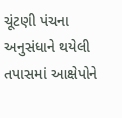ચૂંટણી પંચના અનુસંધાને થયેલી તપાસમાં આક્ષેપોને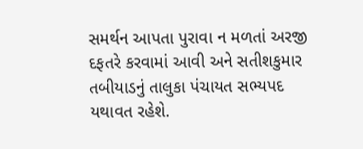સમર્થન આપતા પુરાવા ન મળતાં અરજી દફતરે કરવામાં આવી અને સતીશકુમાર તબીયાડનું તાલુકા પંચાયત સભ્યપદ યથાવત રહેશે.